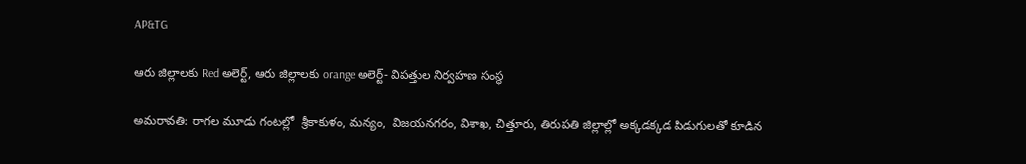AP&TG

ఆరు జిల్లాలకు Red అలెర్ట్, ఆరు జిల్లాలకు orange అలెర్ట్- విపత్తుల నిర్వహణ సంస్థ

అమరావతి: రాగల మూడు గంటల్లో  శ్రీకాకుళం, మన్యం,  విజయనగరం, విశాఖ, చిత్తూరు, తిరుపతి జిల్లాల్లో అక్కడక్కడ పిడుగులతో కూడిన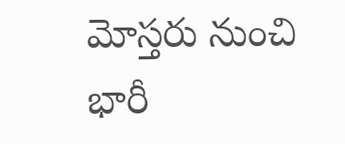మోస్తరు నుంచి భారీ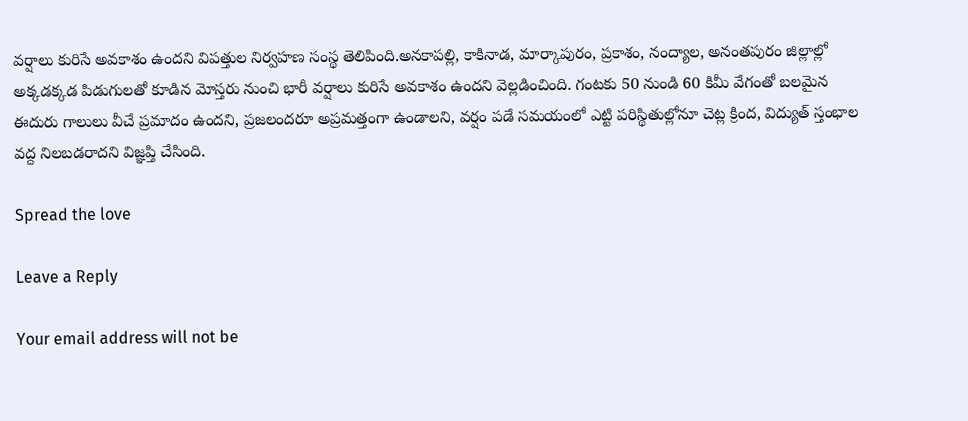వర్షాలు కురిసే అవకాశం ఉందని విపత్తుల నిర్వహణ సంస్థ తెలిపింది.అనకాపల్లి, కాకినాడ, మార్కాపురం, ప్రకాశం, నంద్యాల, అనంతపురం జిల్లాల్లో అక్కడక్కడ పిడుగులతో కూడిన మోస్తరు నుంచి భారీ వర్షాలు కురిసే అవకాశం ఉందని వెల్లడించింది. గంటకు 50 నుండి 60 కిమీ వేగంతో బలమైన ఈదురు గాలులు వీచే ప్రమాదం ఉందని, ప్రజలందరూ అప్రమత్తంగా ఉండాలని, వర్షం పడే సమయంలో ఎట్టి పరిస్థితుల్లోనూ చెట్ల క్రింద, విద్యుత్ స్తంభాల వద్ద నిలబడరాదని విజ్ఞప్తి చేసింది.

Spread the love

Leave a Reply

Your email address will not be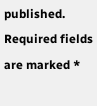published. Required fields are marked *